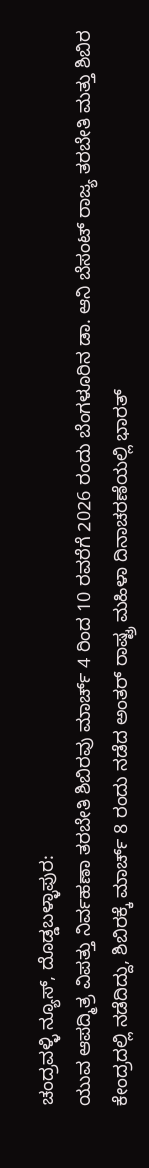ಚಂದ್ರವಳ್ಳಿ ನ್ಯೂಸ್, ದೊಡ್ಡಬಳ್ಳಾಪುರ:
ಯುವ ಆಪದ್ಮಿತ್ರ ವಿಪತ್ತು ನಿರ್ವಹಣಾ ತರಬೇತಿ ಶಿಬಿರವು ಮಾರ್ಚ್ 4 ರಿಂದ 10 ರವರೆಗೆ 2026 ರಂದು ಬೆಂಗಳೂರಿನ ಡಾ. ಆನಿ ಬೆಸಂಟ್ ರಾಜ್ಯ ತರಬೇತಿ ಮತ್ತು ಶಿಬಿರ ಕೇಂದ್ರದಲ್ಲಿ ನಡೆದಿದ್ದು, ಶಿಬಿರಕ್ಕೆ ಮಾರ್ಚ್ 8 ರಂದು ನಡೆದ ಅಂತರ್ ರಾಷ್ಟ್ರ ಮಹಿಳಾ ದಿನಾಚರಣೆಯಲ್ಲಿ ಭಾರತ್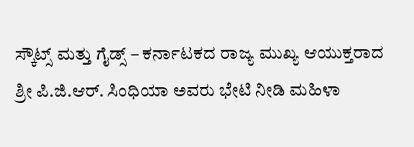ಸ್ಕೌಟ್ಸ್ ಮತ್ತು ಗೈಡ್ಸ್ – ಕರ್ನಾಟಕದ ರಾಜ್ಯ ಮುಖ್ಯ ಆಯುಕ್ತರಾದ ಶ್ರೀ ಪಿ.ಜಿ.ಆರ್. ಸಿಂಧಿಯಾ ಅವರು ಭೇಟಿ ನೀಡಿ ಮಹಿಳಾ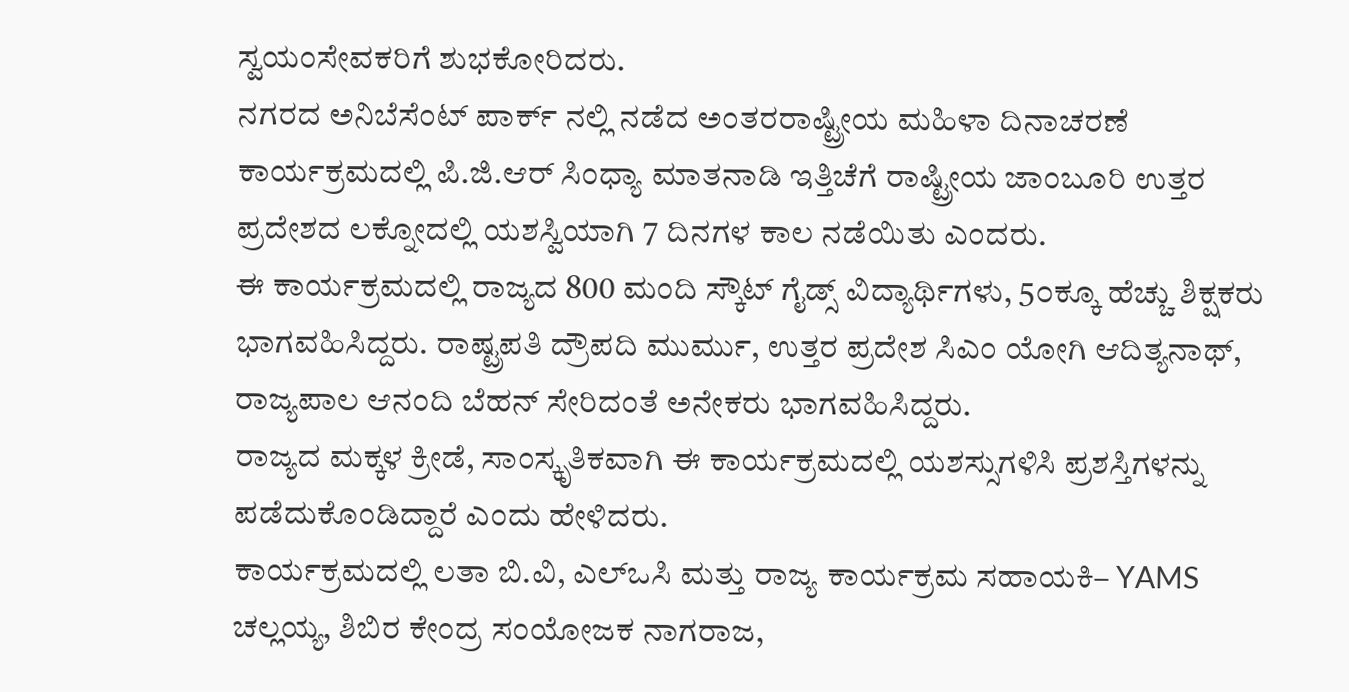ಸ್ವಯಂಸೇವಕರಿಗೆ ಶುಭಕೋರಿದರು.
ನಗರದ ಅನಿಬೆಸೆಂಟ್ ಪಾರ್ಕ್ ನಲ್ಲಿ ನಡೆದ ಅಂತರರಾಷ್ಟ್ರೀಯ ಮಹಿಳಾ ದಿನಾಚರಣೆ ಕಾರ್ಯಕ್ರಮದಲ್ಲಿ ಪಿ.ಜಿ.ಆರ್ ಸಿಂಧ್ಯಾ ಮಾತನಾಡಿ ಇತ್ತಿಚೆಗೆ ರಾಷ್ಟ್ರೀಯ ಜಾಂಬೂರಿ ಉತ್ತರ ಪ್ರದೇಶದ ಲಕ್ನೋದಲ್ಲಿ ಯಶಸ್ವಿಯಾಗಿ 7 ದಿನಗಳ ಕಾಲ ನಡೆಯಿತು ಎಂದರು.
ಈ ಕಾರ್ಯಕ್ರಮದಲ್ಲಿ ರಾಜ್ಯದ 800 ಮಂದಿ ಸ್ಕೌಟ್ ಗೈಡ್ಸ್ ವಿದ್ಯಾರ್ಥಿಗಳು, 5೦ಕ್ಕೂ ಹೆಚ್ಚು ಶಿಕ್ಷಕರು ಭಾಗವಹಿಸಿದ್ದರು. ರಾಷ್ಟ್ರಪತಿ ದ್ರೌಪದಿ ಮುರ್ಮು, ಉತ್ತರ ಪ್ರದೇಶ ಸಿಎಂ ಯೋಗಿ ಆದಿತ್ಯನಾಥ್, ರಾಜ್ಯಪಾಲ ಆನಂದಿ ಬೆಹನ್ ಸೇರಿದಂತೆ ಅನೇಕರು ಭಾಗವಹಿಸಿದ್ದರು.
ರಾಜ್ಯದ ಮಕ್ಕಳ ಕ್ರೀಡೆ, ಸಾಂಸ್ಕೃತಿಕವಾಗಿ ಈ ಕಾರ್ಯಕ್ರಮದಲ್ಲಿ ಯಶಸ್ಸುಗಳಿಸಿ ಪ್ರಶಸ್ತಿಗಳನ್ನು ಪಡೆದುಕೊಂಡಿದ್ದಾರೆ ಎಂದು ಹೇಳಿದರು.
ಕಾರ್ಯಕ್ರಮದಲ್ಲಿ ಲತಾ ಬಿ.ವಿ, ಎಲ್ಒಸಿ ಮತ್ತು ರಾಜ್ಯ ಕಾರ್ಯಕ್ರಮ ಸಹಾಯಕಿ– YAMS ಚಲ್ಲಯ್ಯ, ಶಿಬಿರ ಕೇಂದ್ರ ಸಂಯೋಜಕ ನಾಗರಾಜ,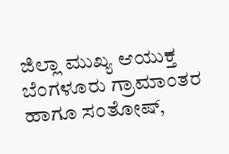ಜಿಲ್ಲಾ ಮುಖ್ಯ ಆಯುಕ್ತ ಬೆಂಗಳೂರು ಗ್ರಾಮಾಂತರ ಹಾಗೂ ಸಂತೋಷ್,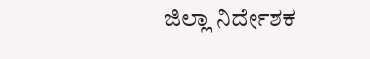ಜಿಲ್ಲಾ ನಿರ್ದೇಶಕ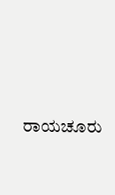ರಾಯಚೂರು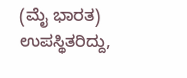(ಮೈ ಭಾರತ) ಉಪಸ್ಥಿತರಿದ್ದು,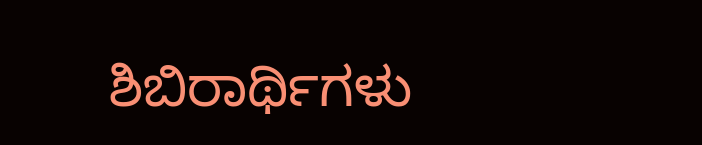ಶಿಬಿರಾರ್ಥಿಗಳು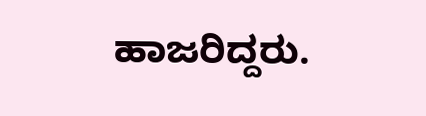ಹಾಜರಿದ್ದರು.